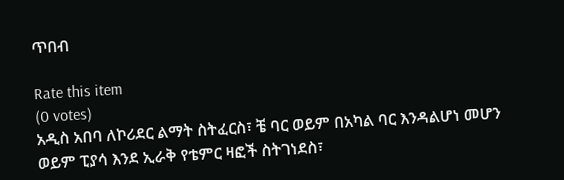ጥበብ

Rate this item
(0 votes)
አዲስ አበባ ለኮሪደር ልማት ስትፈርስ፣ ቼ ባር ወይም በአካል ባር እንዳልሆነ መሆን ወይም ፒያሳ እንደ ኢራቅ የቴምር ዛፎች ስትገነደስ፣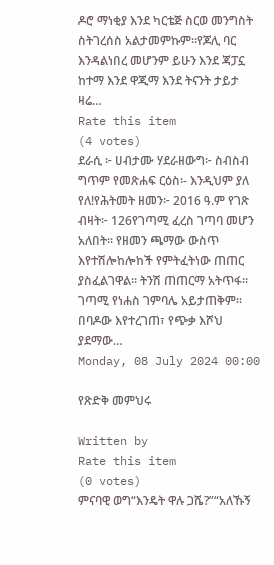ዶሮ ማነቂያ እንደ ካርቴጅ ስርወ መንግስት ስትገረሰስ አልታመምኩም፡፡የጆሊ ባር እንዳልነበረ መሆንም ይሁን እንደ ጃፓኗ ከተማ እንደ ዋጂማ እንደ ትናንት ታይታ ዛሬ…
Rate this item
(4 votes)
ደራሲ ፦ ሀብታሙ ሃደራዘውግ፦ ስብስብ ግጥም የመጽሐፍ ርዕስ፡- እንዲህም ያለ የለ!የሕትመት ዘመን፦ 2016 ዓ.ም የገጽ ብዛት፦ 126የገጣሚ ፈረስ ገጣባ መሆን አለበት። የዘመን ጫማው ውስጥ እየተሽሎከሎከች የምትፈትነው ጠጠር ያስፈልገዋል። ትንሽ ጠጠርማ አትጥፋ። ገጣሚ የነሐስ ገምባሌ አይታጠቅም። በባዶው እየተረገጠ፣ የጭቃ እሾህ ያደማው…
Monday, 08 July 2024 00:00

የጽድቅ መምህሩ

Written by
Rate this item
(0 votes)
ምናባዊ ወግ“እንዴት ዋሉ ጋሼ?”“አለኹኝ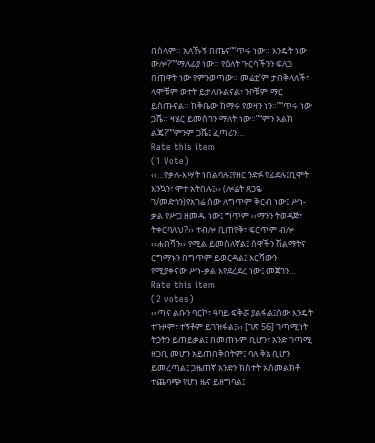በሰላም። አለኹኝ በጤና”“ጥሩ ነው። እንዴት ነው ውሎ?”“ማለፊያ ነው። የዕለት ጉርሳችንን ፍለጋ በጠዋት ነው የምንወጣው። መሬቷ’ም ታበቅላለች፣ ላሞቹም ወተት ይታለቡልናል፣ ንቦቹም ማር ይሰጡናል። ከቅቤው ከማሩ የወዛን ነን።”“ጥሩ ነው ጋሼ። ዛሄር ይመስገን ማለት ነው።”“ምን አልክ ልጄ?”“ምንም ጋሼ፤ ፈጣሪን…
Rate this item
(1 Vote)
‹‹…የቃለ-እሣት ነበልባሉ፤የዘር ንድፉ የፊደሉ፤ቢሞት እንኳን፣ ሞተ አትበሉ፤›› (ሎሬት ጸጋዬ ገ/መድኅን)የአገሬ ሰው ለግጥም ቅርብ ነው፤ ሥነ-ቃል የሥጋ ዘመዱ ነው፤ ግጥም ‹‹ማንን ትወዳጅ፣ ትቀርባለህ?›› ተብሎ ቢጠየቅ፣ ፍርጥም ብሎ ‹‹ሐበሻን›› የሚል ይመስለኛል፤ ሰዋችን ሽልማትና ርግማኑን በግጥም ይወርዳል፤ እርሻውን የሚያቀናው ሥነ-ቃል እየደረደረ ነው፤ መጀገን…
Rate this item
(2 votes)
‹‹ጣና ልቡን ባርኮ፣ ዓባይ ፍቅሯ ያልፋል፤ሰው እንዴት ተጉዞም፣ ተኝቶም ይገዝፋል፤›› [ገጽ 56] ገጣሚነት ትጋትን ይጠይቃል፤ በመጠኑም ቢሆን፣ አንድ ገጣሚ ዘጋቢ መሆን አይጠበቅበትም፤ ባለ ቅኔ ቢሆን ይመረጣል፤ ጋዜጠኛ አንድን ክስተት አስመልክቶ ተጨባጭ የሆነ ዜና ይዘግባል፤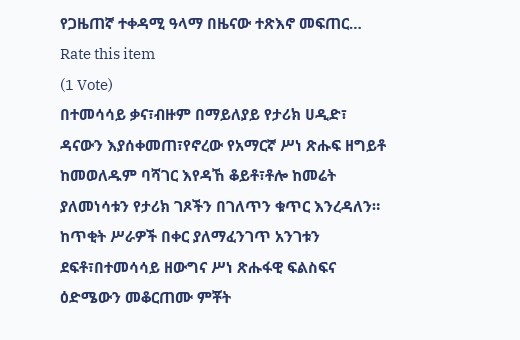የጋዜጠኛ ተቀዳሚ ዓላማ በዜናው ተጽእኖ መፍጠር…
Rate this item
(1 Vote)
በተመሳሳይ ቃና፣ብዙም በማይለያይ የታሪክ ሀዲድ፣ ዳናውን እያሰቀመጠ፣የኖረው የአማርኛ ሥነ ጽሑፍ ዘግይቶ ከመወለዱም ባሻገር እየዳኸ ቆይቶ፣ቶሎ ከመሬት ያለመነሳቱን የታሪክ ገጾችን በገለጥን ቁጥር እንረዳለን። ከጥቂት ሥራዎች በቀር ያለማፈንገጥ አንገቱን ደፍቶ፣በተመሳሳይ ዘውግና ሥነ ጽሑፋዊ ፍልስፍና ዕድሜውን መቆርጠሙ ምቾት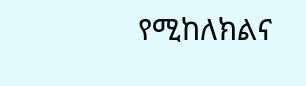የሚከለክልና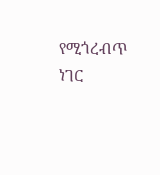የሚጎረብጥ ነገር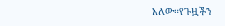አለው።የጉዟችን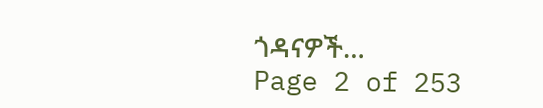ጎዳናዎች…
Page 2 of 253